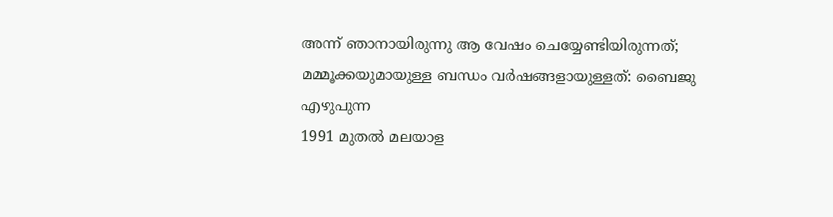അന്ന് ഞാനായിരുന്നു ആ വേഷം ചെയ്യേണ്ടിയിരുന്നത്; മമ്മൂക്കയുമായുള്ള ബന്ധം വർഷങ്ങളായുള്ളത്: ബൈജു എഴുപുന്ന
1991 മുതൽ മലയാള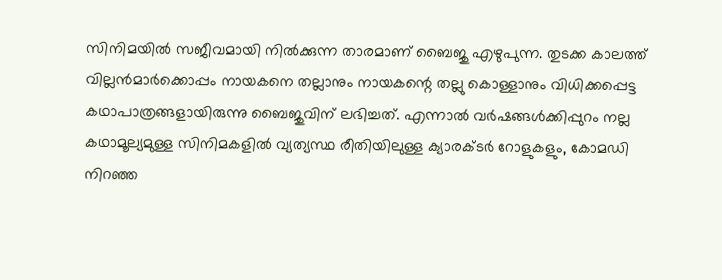സിനിമയിൽ സജീവമായി നിൽക്കുന്ന താരമാണ് ബൈജു എഴുപുന്ന. തുടക്ക കാലത്ത് വില്ലൻമാർക്കൊപ്പം നായകനെ തല്ലാനും നായകന്റെ തല്ലു കൊള്ളാനും വിധിക്കപ്പെട്ട കഥാപാത്രങ്ങളായിരുന്നു ബൈജുവിന് ലഭിച്ചത്. എന്നാൽ വർഷങ്ങൾക്കിപ്പുറം നല്ല കഥാമൂല്യമുള്ള സിനിമകളിൽ വ്യത്യസ്ഥ രീതിയിലുള്ള ക്യാരക്ടർ റോളുകളും, കോമഡി നിറഞ്ഞ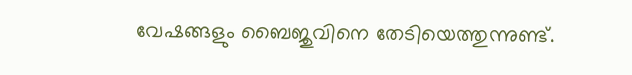വേഷങ്ങളും ബൈജുവിനെ തേടിയെത്തുന്നുണ്ട്.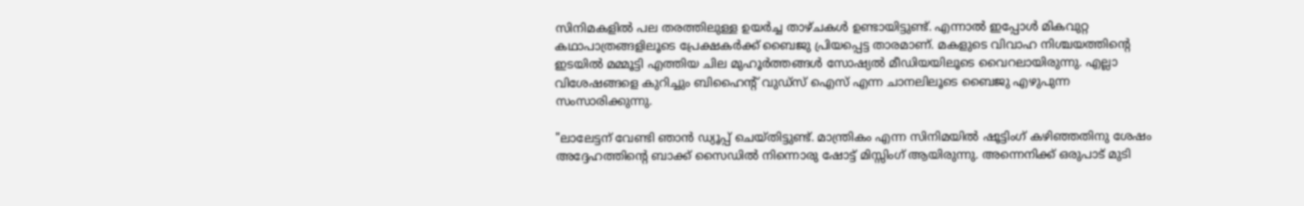സിനിമകളിൽ പല തരത്തിലുള്ള ഉയർച്ച താഴ്ചകൾ ഉണ്ടായിട്ടുണ്ട്. എന്നാൽ ഇപ്പോൾ മികവുറ്റ കഥാപാത്രങ്ങളിലൂടെ പ്രേക്ഷകർക്ക് ബൈജു പ്രിയപ്പെട്ട താരമാണ്. മകളുടെ വിവാഹ നിശ്ചയത്തിന്റെ ഇടയിൽ മമ്മൂട്ടി എത്തിയ ചില മുഹൂർത്തങ്ങൾ സോഷ്യൽ മീഡിയയിലൂടെ വൈറലായിരുന്നു. എല്ലാ വിശേഷങ്ങളെ കുറിച്ചും ബിഹൈന്റ് വുഡ്സ് ഐസ് എന്ന ചാനലിലൂടെ ബൈജു എഴുപുന്ന സംസാരിക്കുന്നു.

"ലാലേട്ടന് വേണ്ടി ഞാൻ ഡ്യൂപ്പ് ചെയ്തിട്ടുണ്ട്. മാന്ത്രികം എന്ന സിനിമയിൽ ഷൂട്ടിംഗ് കഴിഞ്ഞതിനു ശേഷം അദ്ദേഹത്തിന്റെ ബാക്ക് സൈഡിൽ നിന്നൊരു ഷോട്ട് മിസ്സിംഗ് ആയിരുന്നു. അന്നെനിക്ക് ഒരുപാട് മുടി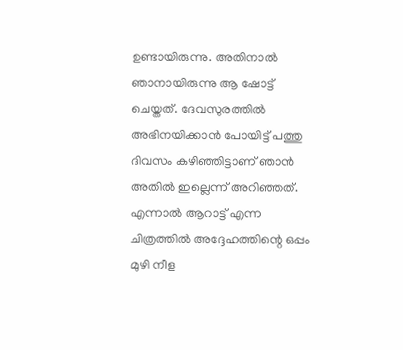ഉണ്ടായിരുന്നു. അതിനാൽ ഞാനായിരുന്നു ആ ഷോട്ട് ചെയ്തത്. ദേവസുരത്തിൽ അഭിനയിക്കാൻ പോയിട്ട് പത്തു ദിവസം കഴിഞ്ഞിട്ടാണ് ഞാൻ അതിൽ ഇല്ലെന്ന് അറിഞ്ഞത്. എന്നാൽ ആറാട്ട് എന്ന ചിത്രത്തിൽ അദ്ദേഹത്തിന്റെ ഒപ്പം മുഴി നീള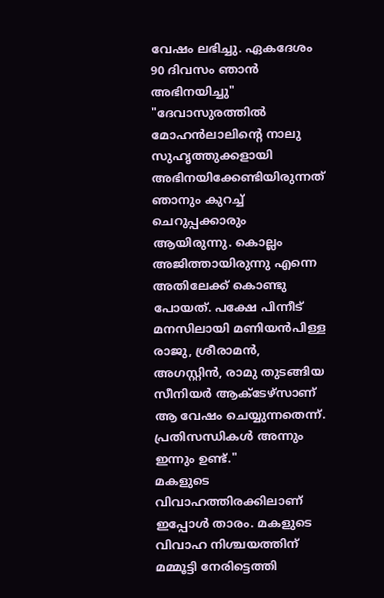വേഷം ലഭിച്ചു. ഏകദേശം 90 ദിവസം ഞാൻ അഭിനയിച്ചു"
"ദേവാസുരത്തിൽ മോഹൻലാലിന്റെ നാലു സുഹൃത്തുക്കളായി അഭിനയിക്കേണ്ടിയിരുന്നത് ഞാനും കുറച്ച് ചെറുപ്പക്കാരും ആയിരുന്നു. കൊല്ലം അജിത്തായിരുന്നു എന്നെ അതിലേക്ക് കൊണ്ടു പോയത്. പക്ഷേ പിന്നീട് മനസിലായി മണിയൻപിള്ള രാജു, ശ്രീരാമൻ, അഗസ്റ്റിൻ, രാമു തുടങ്ങിയ സീനിയർ ആക്ടേഴ്സാണ് ആ വേഷം ചെയ്യുന്നതെന്ന്. പ്രതിസന്ധികൾ അന്നും ഇന്നും ഉണ്ട്."
മകളുടെ വിവാഹത്തിരക്കിലാണ് ഇപ്പോൾ താരം. മകളുടെ വിവാഹ നിശ്ചയത്തിന് മമ്മൂട്ടി നേരിട്ടെത്തി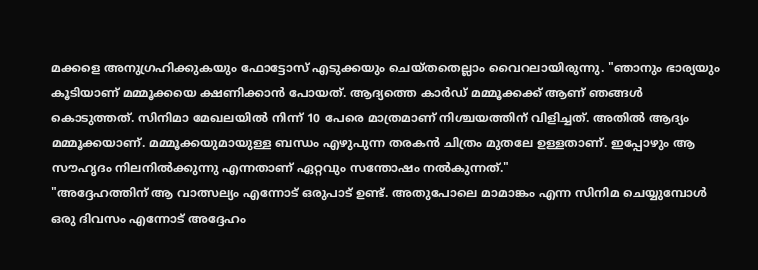മക്കളെ അനുഗ്രഹിക്കുകയും ഫോട്ടോസ് എടുക്കയും ചെയ്തതെല്ലാം വൈറലായിരുന്നു. "ഞാനും ഭാര്യയും കൂടിയാണ് മമ്മൂക്കയെ ക്ഷണിക്കാൻ പോയത്. ആദ്യത്തെ കാർഡ് മമ്മൂക്കക്ക് ആണ് ഞങ്ങൾ കൊടുത്തത്. സിനിമാ മേഖലയിൽ നിന്ന് 10 പേരെ മാത്രമാണ് നിശ്ചയത്തിന് വിളിച്ചത്. അതിൽ ആദ്യം മമ്മൂക്കയാണ്. മമ്മൂക്കയുമായുള്ള ബന്ധം എഴുപുന്ന തരകൻ ചിത്രം മുതലേ ഉള്ളതാണ്. ഇപ്പോഴും ആ സൗഹൃദം നിലനിൽക്കുന്നു എന്നതാണ് ഏറ്റവും സന്തോഷം നൽകുന്നത്."
"അദ്ദേഹത്തിന് ആ വാത്സല്യം എന്നോട് ഒരുപാട് ഉണ്ട്. അതുപോലെ മാമാങ്കം എന്ന സിനിമ ചെയ്യുമ്പോൾ ഒരു ദിവസം എന്നോട് അദ്ദേഹം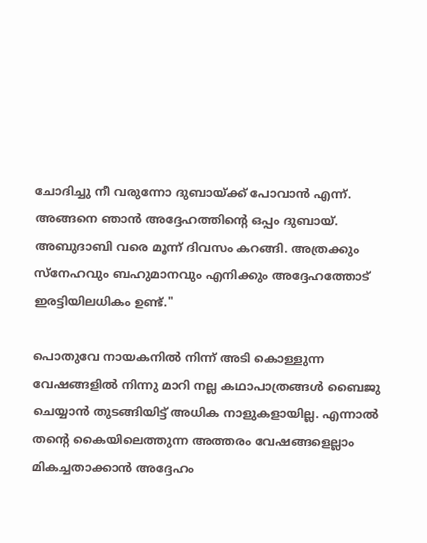ചോദിച്ചു നീ വരുന്നോ ദുബായ്ക്ക് പോവാൻ എന്ന്. അങ്ങനെ ഞാൻ അദ്ദേഹത്തിന്റെ ഒപ്പം ദുബായ്. അബുദാബി വരെ മൂന്ന് ദിവസം കറങ്ങി. അത്രക്കും സ്നേഹവും ബഹുമാനവും എനിക്കും അദ്ദേഹത്തോട് ഇരട്ടിയിലധികം ഉണ്ട്."

പൊതുവേ നായകനിൽ നിന്ന് അടി കൊള്ളുന്ന വേഷങ്ങളിൽ നിന്നു മാറി നല്ല കഥാപാത്രങ്ങൾ ബൈജു ചെയ്യാൻ തുടങ്ങിയിട്ട് അധിക നാളുകളായില്ല. എന്നാൽ തന്റെ കൈയിലെത്തുന്ന അത്തരം വേഷങ്ങളെല്ലാം മികച്ചതാക്കാൻ അദ്ദേഹം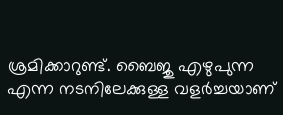ശ്രമിക്കാറുണ്ട്. ബൈജു എഴുപുന്ന എന്ന നടനിലേക്കുള്ള വളർച്ചയാണ്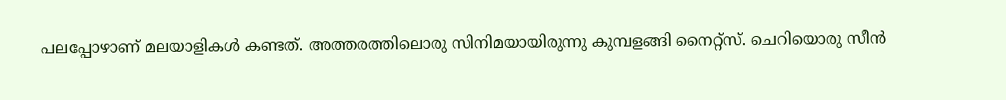പലപ്പോഴാണ് മലയാളികൾ കണ്ടത്. അത്തരത്തിലൊരു സിനിമയായിരുന്നു കുമ്പളങ്ങി നൈറ്റ്സ്. ചെറിയൊരു സീൻ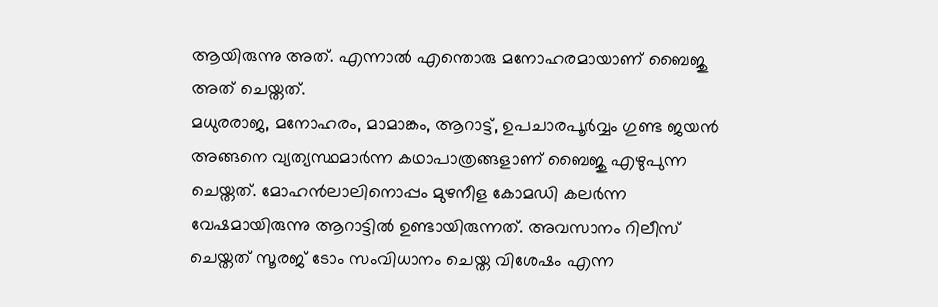ആയിരുന്നു അത്. എന്നാൽ എന്തൊരു മനോഹരമായാണ് ബൈജു അത് ചെയ്തത്.
മധുരരാജ, മനോഹരം, മാമാങ്കം, ആറാട്ട്, ഉപചാരപൂർവ്വം ഗുണ്ട ജയൻ അങ്ങനെ വ്യത്യസ്ഥമാർന്ന കഥാപാത്രങ്ങളാണ് ബൈജു എഴുപുന്ന ചെയ്തത്. മോഹൻലാലിനൊപ്പം മുഴനീള കോമഡി കലർന്ന വേഷമായിരുന്നു ആറാട്ടിൽ ഉണ്ടായിരുന്നത്. അവസാനം റിലീസ് ചെയ്തത് സൂരജ് ടോം സംവിധാനം ചെയ്ത വിശേഷം എന്ന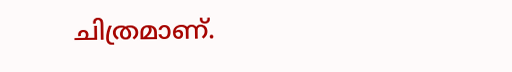ചിത്രമാണ്.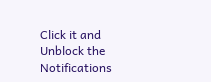Click it and Unblock the Notifications